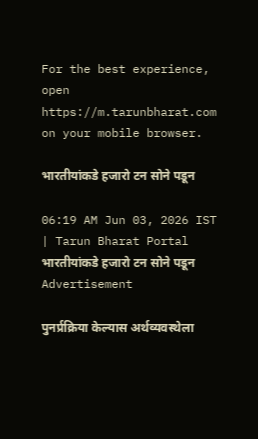For the best experience, open
https://m.tarunbharat.com
on your mobile browser.

भारतीयांकडे हजारो टन सोने पडून

06:19 AM Jun 03, 2026 IST | Tarun Bharat Portal
भारतीयांकडे हजारो टन सोने पडून
Advertisement

पुनर्प्रक्रिया केल्यास अर्थव्यवस्थेला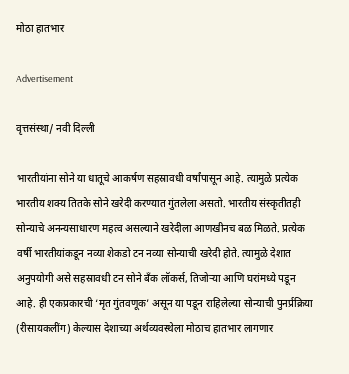मोठा हातभार

Advertisement

वृत्तसंस्था/ नवी दिल्ली

भारतीयांना सोने या धातूचे आकर्षण सहस्रावधी वर्षांपासून आहे. त्यामुळे प्रत्येक भारतीय शक्य तितके सोने खरेदी करण्यात गुंतलेला असतो. भारतीय संस्कृतीतही सोन्याचे अनन्यसाधारण महत्व असल्याने खरेदीला आणखीनच बळ मिळते. प्रत्येक वर्षी भारतीयांकडून नव्या शेकडो टन नव्या सोन्याची खरेदी होते. त्यामुळे देशात अनुपयोगी असे सहस्रावधी टन सोने बँक लॉकर्स, तिजोऱ्या आणि घरांमध्ये पडून आहे. ही एकप्रकारची ‘मृत गुंतवणूक’ असून या पडून राहिलेल्या सोन्याची पुनर्प्रक्रिया (रीसायकलींग) केल्यास देशाच्या अर्थव्यवस्थेला मोठाच हातभार लागणार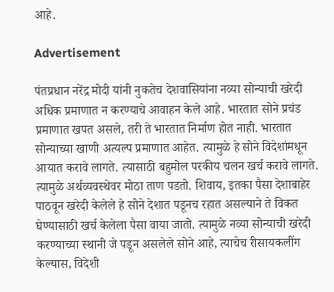आहे.

Advertisement

पंतप्रधान नरेंद्र मोदी यांनी नुकतेच देशवासियांना नव्या सोन्याची खरेदी अधिक प्रमाणात न करण्याचे आवाहन केले आहे. भारतात सोने प्रचंड प्रमाणात खपत असले, तरी ते भारतात निर्माण होत नाही. भारतात सोन्याच्या खाणी अत्यल्प प्रमाणात आहेत. त्यामुळे हे सोने विदेशांमधून आयात करावे लागते. त्यासाठी बहुमोल परकीय चलन खर्च करावे लागते. त्यामुळे अर्थव्यवस्थेवर मोठा ताण पडतो. शिवाय, इतका पैसा देशाबाहेर पाठवून खरेदी केलेले हे सोने देशात पडूनच रहात असल्याने ते विकत घेण्यासाठी खर्च केलेला पैसा वाया जातो. त्यामुळे नव्या सोन्याची खरेदी करण्याच्या स्थानी जे पडून असलेले सोने आहे, त्याचेच रीसायकलींग केल्यास, विदेशी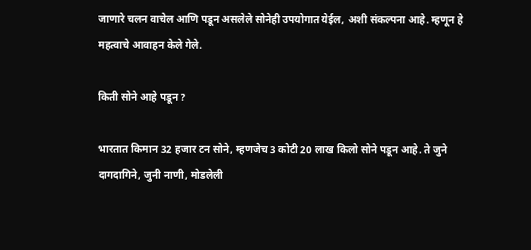जाणारे चलन वाचेल आणि पडून असलेले सोनेही उपयोगात येईल, अशी संकल्पना आहे. म्हणून हे महत्वाचे आवाहन केले गेले.

किती सोने आहे पडून ?

भारतात किमान 32 हजार टन सोने, म्हणजेच 3 कोटी 20 लाख किलो सोने पडून आहे. ते जुने दागदागिने, जुनी नाणी, मोडलेली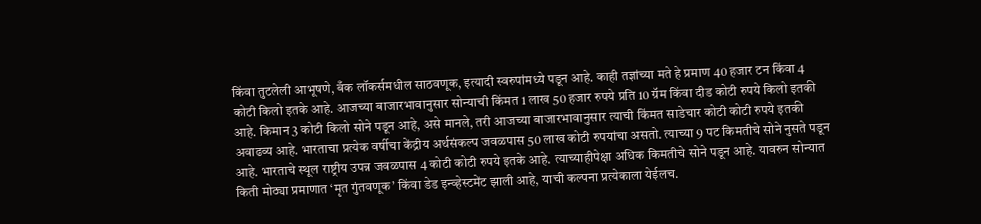किंवा तुटलेली आभूषणे, बँक लॉकर्समधील साठवणूक, इत्यादी स्वरुपांमध्ये पडून आहे. काही तज्ञांच्या मते हे प्रमाण 40 हजार टन किंवा 4 कोटी किलो इतके आहे. आजच्या बाजारभावानुसार सोन्याची किंमत 1 लाख 50 हजार रुपये प्रति 10 ग्रॅम किंवा दीड कोटी रुपये किलो इतकी आहे. किमान 3 कोटी किलो सोने पडून आहे, असे मानले, तरी आजच्या बाजारभावानुसार त्याची किंमत साडेचार कोटी कोटी रुपये इतकी अवाढव्य आहे. भारताचा प्रत्येक वर्षीचा केंद्रीय अर्थसंकल्प जवळपास 50 लाख कोटी रुपयांचा असतो. त्याच्या 9 पट किमतीचे सोने नुसते पडून आहे. भारताचे स्थूल राष्ट्रीय उपन्न जवळपास 4 कोटी कोटी रुपये इतके आहे. त्याच्याहीपेक्षा अधिक किमतीचे सोने पडून आहे. यावरुन सोन्यात किती मोठ्या प्रमाणात ‘मृत गुंतवणूक’ किंवा डेड इन्व्हेस्टमेंट झाली आहे, याची कल्पना प्रत्येकाला येईलच.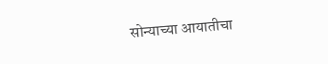सोन्याच्या आयातीचा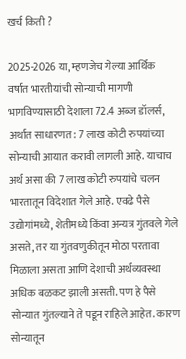खर्च किती ?

2025-2026 या, म्हणजेच गेल्या आर्थिक वर्षात भारतीयांची सोन्याची मागणी भागविण्यासाठी देशाला 72.4 अब्ज डॉलर्स, अर्थात साधारणत: 7 लाख कोटी रुपयांच्या सोन्याची आयात करावी लागली आहे. याचाच अर्थ असा की 7 लाख कोटी रुपयांचे चलन भारतातून विदेशात गेले आहे. एवढे पैसे उद्योगांमध्ये, शेतीमध्ये किंवा अन्यत्र गुंतवले गेले असते, तर या गुंतवणुकीतून मोठा परतावा मिळाला असता आणि देशाची अर्थव्यवस्था अधिक बळकट झाली असती. पण हे पैसे सोन्यात गुंतल्याने ते पडून राहिले आहेत. कारण सोन्यातून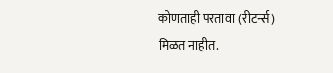कोणताही परतावा (रीटर्न्स) मिळत नाहीत.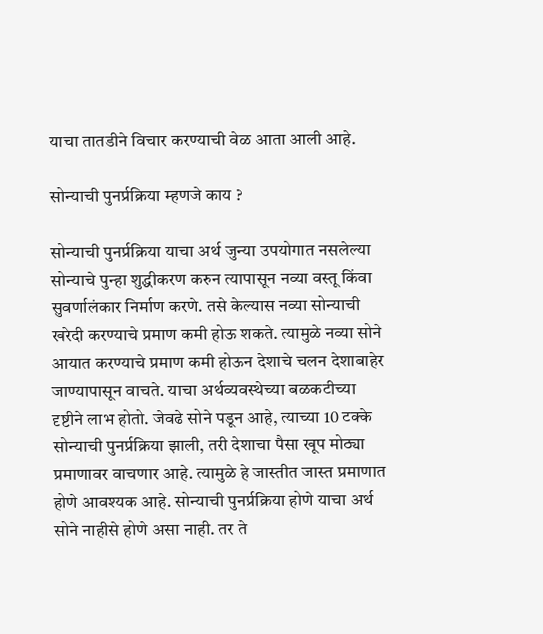याचा तातडीने विचार करण्याची वेळ आता आली आहे.

सोन्याची पुनर्प्रक्रिया म्हणजे काय ?

सोन्याची पुनर्प्रक्रिया याचा अर्थ जुन्या उपयोगात नसलेल्या सोन्याचे पुन्हा शुद्धीकरण करुन त्यापासून नव्या वस्तू किंवा सुवर्णालंकार निर्माण करणे. तसे केल्यास नव्या सोन्याची खरेदी करण्याचे प्रमाण कमी होऊ शकते. त्यामुळे नव्या सोने आयात करण्याचे प्रमाण कमी होऊन देशाचे चलन देशाबाहेर जाण्यापासून वाचते. याचा अर्थव्यवस्थेच्या बळकटीच्या दृष्टीने लाभ होतो. जेवढे सोने पडून आहे, त्याच्या 10 टक्के सोन्याची पुनर्प्रक्रिया झाली, तरी देशाचा पैसा खूप मोठ्या प्रमाणावर वाचणार आहे. त्यामुळे हे जास्तीत जास्त प्रमाणात होणे आवश्यक आहे. सोन्याची पुनर्प्रक्रिया होणे याचा अर्थ सोने नाहीसे होणे असा नाही. तर ते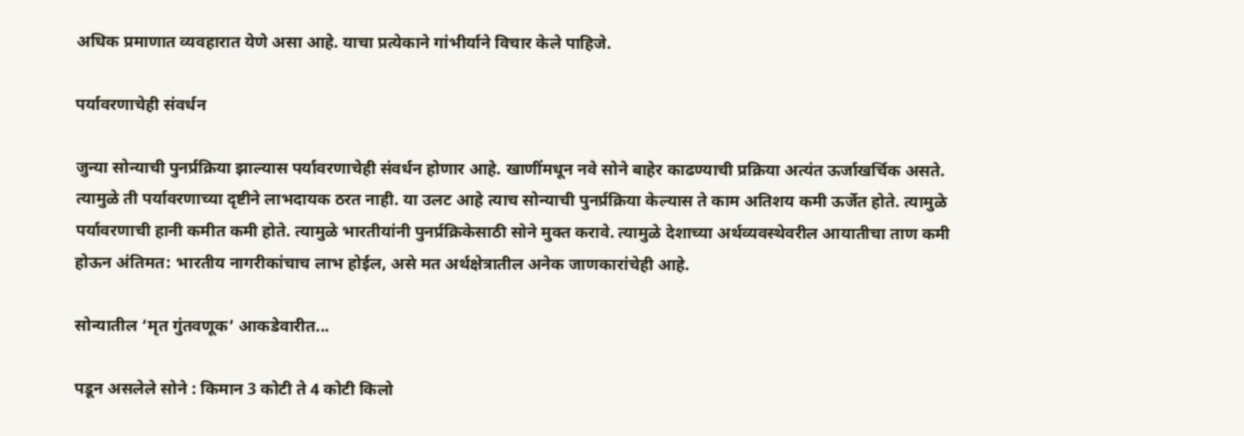अधिक प्रमाणात व्यवहारात येणे असा आहे. याचा प्रत्येकाने गांभीर्याने विचार केले पाहिजे.

पर्यावरणाचेही संवर्धन

जुन्या सोन्याची पुनर्प्रक्रिया झाल्यास पर्यावरणाचेही संवर्धन होणार आहे. खाणींमधून नवे सोने बाहेर काढण्याची प्रक्रिया अत्यंत ऊर्जाखर्चिक असते. त्यामुळे ती पर्यावरणाच्या दृष्टीने लाभदायक ठरत नाही. या उलट आहे त्याच सोन्याची पुनर्प्रक्रिया केल्यास ते काम अतिशय कमी ऊर्जेत होते. त्यामुळे पर्यावरणाची हानी कमीत कमी होते. त्यामुळे भारतीयांनी पुनर्प्रक्रिकेसाठी सोने मुक्त करावे. त्यामुळे देशाच्या अर्थव्यवस्थेवरील आयातीचा ताण कमी होऊन अंतिमत: भारतीय नागरीकांचाच लाभ होईल, असे मत अर्थक्षेत्रातील अनेक जाणकारांचेही आहे.

सोन्यातील ‘मृत गुंतवणूक’ आकडेवारीत...

पडून असलेले सोने : किमान 3 कोटी ते 4 कोटी किलो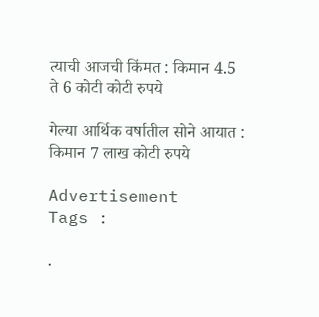त्याची आजची किंमत : किमान 4.5 ते 6 कोटी कोटी रुपये

गेल्या आर्थिक वर्षातील सोने आयात : किमान 7 लाख कोटी रुपये

Advertisement
Tags :

.